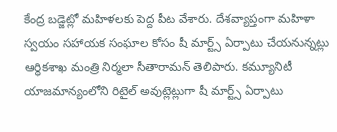కేంద్ర బడ్జెట్లో మహిళలకు పెద్ద పీట వేశారు. దేశవ్యాప్తంగా మహిళా స్వయం సహాయక సంఘాల కోసం షీ మార్ట్స్ ఏర్పాటు చేయనున్నట్లు ఆర్ధికశాఖ మంత్రి నిర్మలా సీతారామన్ తెలిపారు. కమ్యూనిటీ యాజమాన్యంలోని రిటైల్ అవుట్లెట్లుగా షీ మార్ట్స్ ఏర్పాటు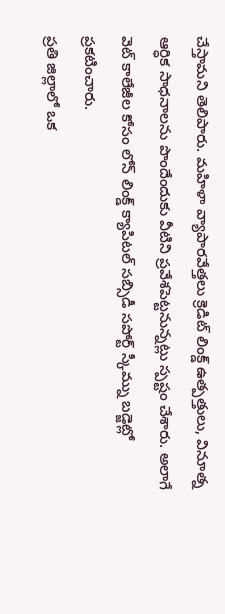చేస్తామని తెలిపారు. మహిళా వ్యాపారవేత్తలు క్రెడిట్ లింక్డ్ ఉత్పత్తులు, వినూత్న ఆర్ధిక సాధనాలను పొందేందుకు వీటిని ప్రవేశపెట్టనున్నట్లు స్పష్టం చేశారు. అలాగే వెట్ కాలేజీల కోసం లోన్ లింక్డ్ క్యాపిటల్ సబ్సిడీ సపోర్ట్ స్కీమ్ను బడ్జెట్లో ప్రకటించారు.
ప్రతి జిల్లాలో ఒక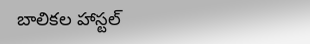బాలికల హాస్టల్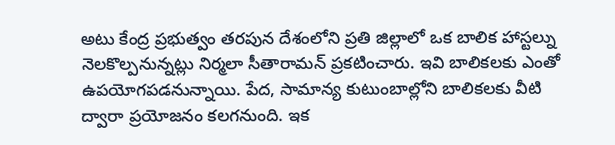అటు కేంద్ర ప్రభుత్వం తరపున దేశంలోని ప్రతి జిల్లాలో ఒక బాలిక హాస్టల్ను నెలకొల్పనున్నట్లు నిర్మలా సీతారామన్ ప్రకటించారు. ఇవి బాలికలకు ఎంతో ఉపయోగపడనున్నాయి. పేద, సామాన్య కుటుంబాల్లోని బాలికలకు వీటి ద్వారా ప్రయోజనం కలగనుంది. ఇక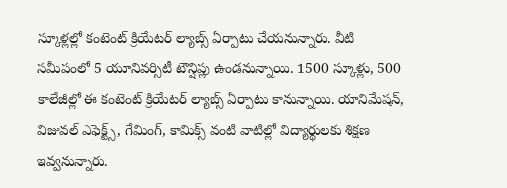స్కూళ్లల్లో కంటెంట్ క్రియేటర్ ల్యాబ్స్ ఏర్పాటు చేయనున్నారు. వీటి సమీపంలో 5 యూనివర్సిటీ టౌన్షిప్లు ఉండనున్నాయి. 1500 స్కూళ్లు, 500 కాలేజీల్లో ఈ కంటెంట్ క్రియేటర్ ల్యాబ్స్ ఏర్పాటు కానున్నాయి. యానిమేషన్, విజువల్ ఎఫెక్ట్స్, గేమింగ్, కామిక్స్ వంటి వాటిల్లో విద్యార్థులకు శిక్షణ ఇవ్వనున్నారు.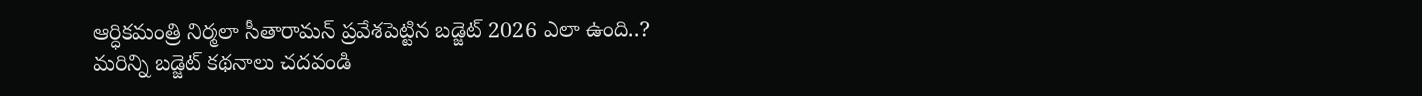ఆర్ధికమంత్రి నిర్మలా సీతారామన్ ప్రవేశపెట్టిన బడ్జెట్ 2026 ఎలా ఉంది..?
మరిన్ని బడ్జెట్ కథనాలు చదవండి